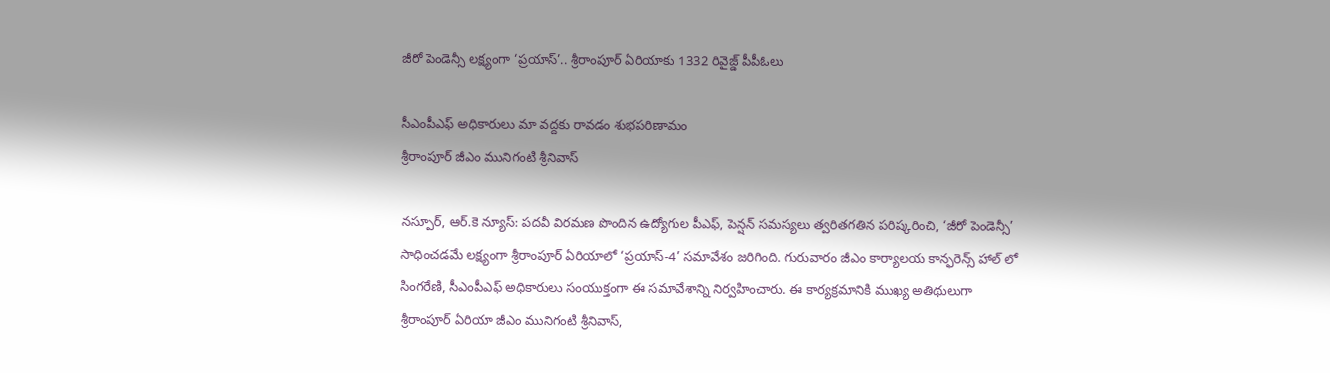జీరో పెండెన్సీ లక్ష్యంగా ‘ప్రయాస్’.. శ్రీరాంపూర్ ఏరియాకు 1332 రివైజ్డ్ పీపీఓలు

సీఎంపీఎఫ్ అధికారులు మా వద్దకు రావడం శుభపరిణామం
శ్రీరాంపూర్ జీఎం మునిగంటి శ్రీనివాస్

నస్పూర్, ఆర్.కె న్యూస్: పదవీ విరమణ పొందిన ఉద్యోగుల పీఎఫ్, పెన్షన్ సమస్యలు త్వరితగతిన పరిష్కరించి, ‘జీరో పెండెన్సీ’ సాధించడమే లక్ష్యంగా శ్రీరాంపూర్ ఏరియాలో ‘ప్రయాస్-4’ సమావేశం జరిగింది. గురువారం జీఎం కార్యాలయ కాన్ఫరెన్స్ హాల్ లో సింగరేణి, సీఎంపీఎఫ్ అధికారులు సంయుక్తంగా ఈ సమావేశాన్ని నిర్వహించారు. ఈ కార్యక్రమానికి ముఖ్య అతిథులుగా శ్రీరాంపూర్ ఏరియా జీఎం మునిగంటి శ్రీనివాస్,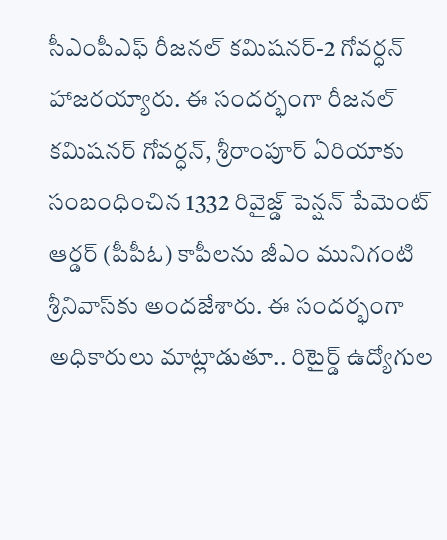సీఎంపీఎఫ్ రీజనల్ కమిషనర్-2 గోవర్ధన్ హాజరయ్యారు. ఈ సందర్భంగా రీజనల్ కమిషనర్ గోవర్ధన్, శ్రీరాంపూర్ ఏరియాకు సంబంధించిన 1332 రివైజ్డ్ పెన్షన్ పేమెంట్ ఆర్డర్ (పీపీఓ) కాపీలను జీఎం మునిగంటి శ్రీనివాస్‌కు అందజేశారు. ఈ సందర్భంగా అధికారులు మాట్లాడుతూ.. రిటైర్డ్ ఉద్యోగుల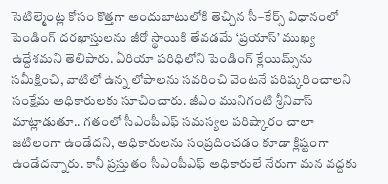సెటిల్మెంట్ల కోసం కొత్తగా అందుబాటులోకి తెచ్చిన సీ–కేర్స్ విధానంలో పెండింగ్ దరఖాస్తులను జీరో స్థాయికి తేవడమే ‘ప్రయాస్’ ముఖ్య ఉద్దేశమని తెలిపారు. ఏరియా పరిధిలోని పెండింగ్ క్లేయిమ్స్‌ను సమీక్షించి, వాటిలో ఉన్న లోపాలను సవరించి వెంటనే పరిష్కరించాలని సంక్షేమ అధికారులకు సూచించారు. జీఎం మునిగంటి శ్రీనివాస్ మాట్లాడుతూ.. గతంలో సీఎంపీఎఫ్ సమస్యల పరిష్కారం చాలా జటిలంగా ఉండేదని, అధికారులను సంప్రదించడం కూడా క్లిష్టంగా ఉండేదన్నారు. కానీ ప్రస్తుతం సీఎంపీఎఫ్ అధికారులే నేరుగా మన వద్దకు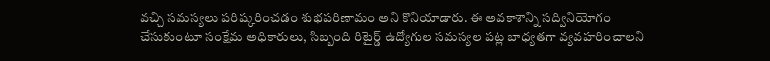వచ్చి సమస్యలు పరిష్కరించడం శుభపరిణామం అని కొనియాడారు. ఈ అవకాశాన్ని సద్వినియోగం చేసుకుంటూ సంక్షేమ అధికారులు, సిబ్బంది రిటైర్డ్ ఉద్యోగుల సమస్యల పట్ల బాధ్యతగా వ్యవహరించాలని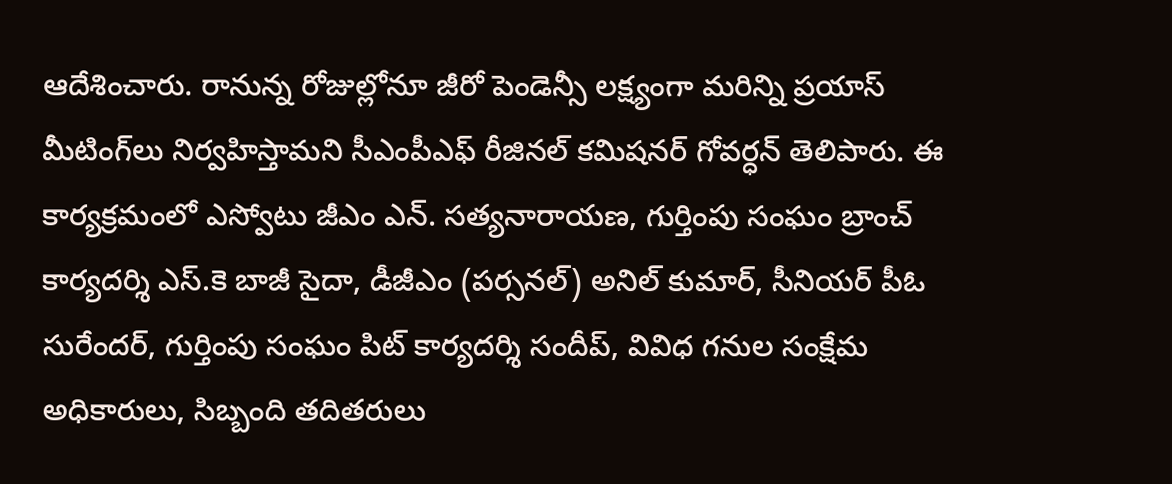ఆదేశించారు. రానున్న రోజుల్లోనూ జీరో పెండెన్సీ లక్ష్యంగా మరిన్ని ప్రయాస్ మీటింగ్‌లు నిర్వహిస్తామని సీఎంపీఎఫ్ రీజినల్ కమిషనర్ గోవర్ధన్ తెలిపారు. ఈ కార్యక్రమంలో ఎస్వోటు జీఎం ఎన్. సత్యనారాయణ, గుర్తింపు సంఘం బ్రాంచ్ కార్యదర్శి ఎస్.కె బాజీ సైదా, డీజీఎం (పర్సనల్) అనిల్ కుమార్, సీనియర్ పీఓ సురేందర్, గుర్తింపు సంఘం పిట్ కార్యదర్శి సందీప్, వివిధ గనుల సంక్షేమ అధికారులు, సిబ్బంది తదితరులు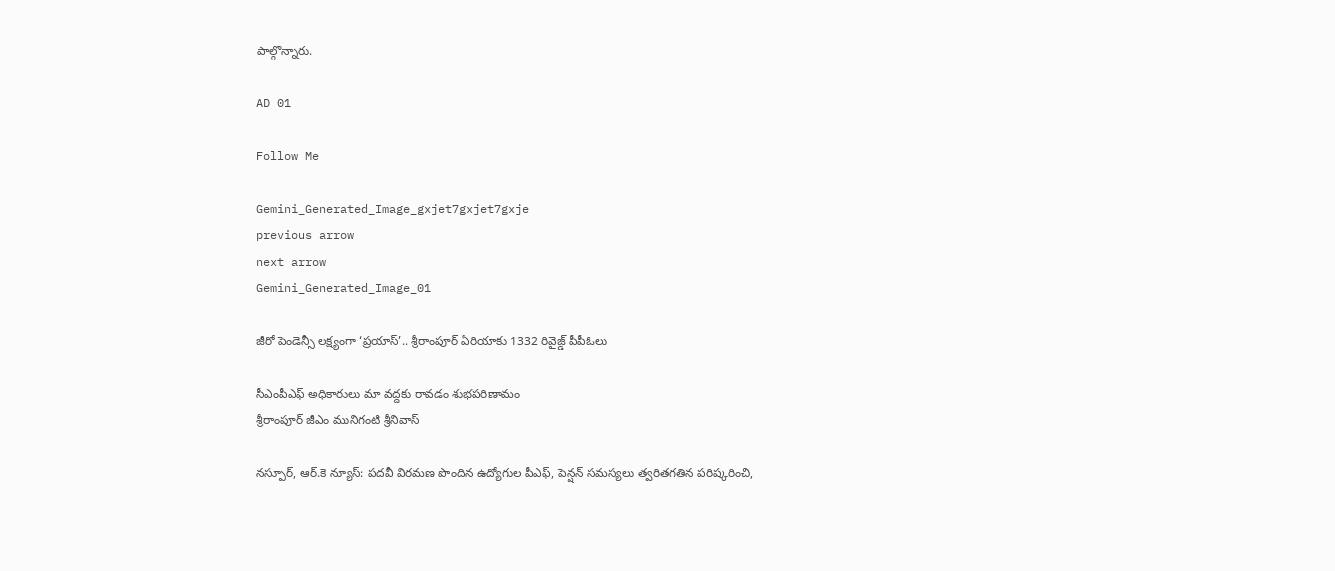పాల్గొన్నారు.

AD 01

Follow Me

Gemini_Generated_Image_gxjet7gxjet7gxje
previous arrow
next arrow
Gemini_Generated_Image_01

జీరో పెండెన్సీ లక్ష్యంగా ‘ప్రయాస్’.. శ్రీరాంపూర్ ఏరియాకు 1332 రివైజ్డ్ పీపీఓలు

సీఎంపీఎఫ్ అధికారులు మా వద్దకు రావడం శుభపరిణామం
శ్రీరాంపూర్ జీఎం మునిగంటి శ్రీనివాస్

నస్పూర్, ఆర్.కె న్యూస్: పదవీ విరమణ పొందిన ఉద్యోగుల పీఎఫ్, పెన్షన్ సమస్యలు త్వరితగతిన పరిష్కరించి,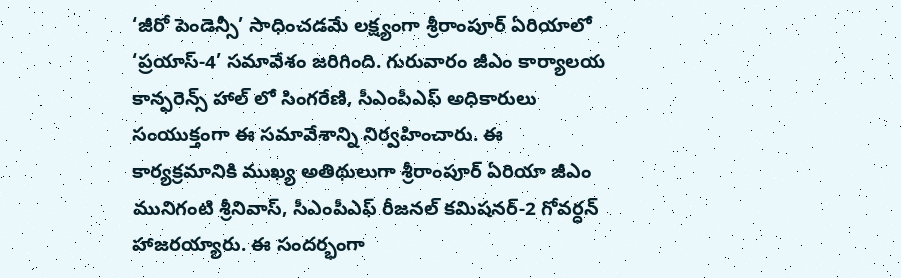‘జీరో పెండెన్సీ’ సాధించడమే లక్ష్యంగా శ్రీరాంపూర్ ఏరియాలో ‘ప్రయాస్-4’ సమావేశం జరిగింది. గురువారం జీఎం కార్యాలయ కాన్ఫరెన్స్ హాల్ లో సింగరేణి, సీఎంపీఎఫ్ అధికారులు సంయుక్తంగా ఈ సమావేశాన్ని నిర్వహించారు. ఈ కార్యక్రమానికి ముఖ్య అతిథులుగా శ్రీరాంపూర్ ఏరియా జీఎం మునిగంటి శ్రీనివాస్, సీఎంపీఎఫ్ రీజనల్ కమిషనర్-2 గోవర్ధన్ హాజరయ్యారు. ఈ సందర్భంగా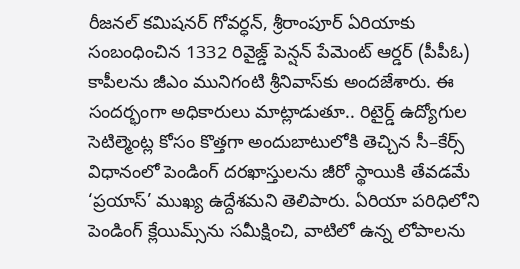రీజనల్ కమిషనర్ గోవర్ధన్, శ్రీరాంపూర్ ఏరియాకు సంబంధించిన 1332 రివైజ్డ్ పెన్షన్ పేమెంట్ ఆర్డర్ (పీపీఓ) కాపీలను జీఎం మునిగంటి శ్రీనివాస్‌కు అందజేశారు. ఈ సందర్భంగా అధికారులు మాట్లాడుతూ.. రిటైర్డ్ ఉద్యోగుల సెటిల్మెంట్ల కోసం కొత్తగా అందుబాటులోకి తెచ్చిన సీ–కేర్స్ విధానంలో పెండింగ్ దరఖాస్తులను జీరో స్థాయికి తేవడమే ‘ప్రయాస్’ ముఖ్య ఉద్దేశమని తెలిపారు. ఏరియా పరిధిలోని పెండింగ్ క్లేయిమ్స్‌ను సమీక్షించి, వాటిలో ఉన్న లోపాలను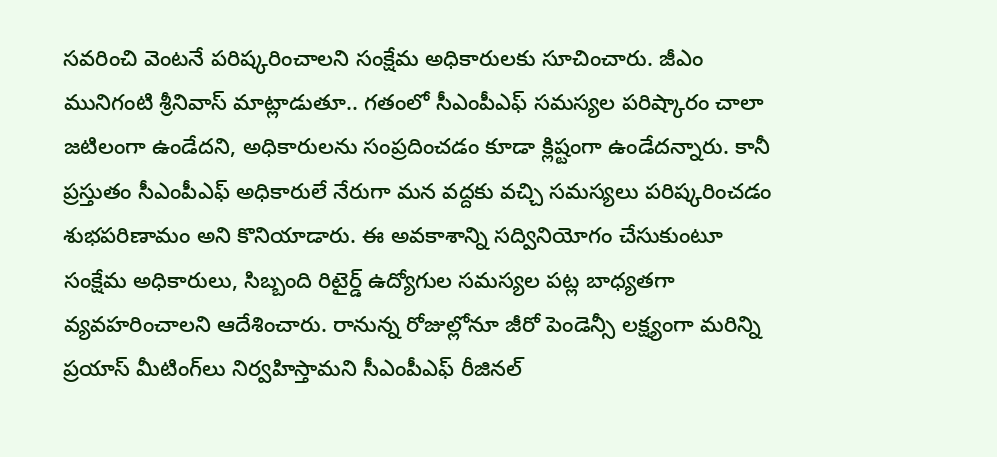సవరించి వెంటనే పరిష్కరించాలని సంక్షేమ అధికారులకు సూచించారు. జీఎం మునిగంటి శ్రీనివాస్ మాట్లాడుతూ.. గతంలో సీఎంపీఎఫ్ సమస్యల పరిష్కారం చాలా జటిలంగా ఉండేదని, అధికారులను సంప్రదించడం కూడా క్లిష్టంగా ఉండేదన్నారు. కానీ ప్రస్తుతం సీఎంపీఎఫ్ అధికారులే నేరుగా మన వద్దకు వచ్చి సమస్యలు పరిష్కరించడం శుభపరిణామం అని కొనియాడారు. ఈ అవకాశాన్ని సద్వినియోగం చేసుకుంటూ సంక్షేమ అధికారులు, సిబ్బంది రిటైర్డ్ ఉద్యోగుల సమస్యల పట్ల బాధ్యతగా వ్యవహరించాలని ఆదేశించారు. రానున్న రోజుల్లోనూ జీరో పెండెన్సీ లక్ష్యంగా మరిన్ని ప్రయాస్ మీటింగ్‌లు నిర్వహిస్తామని సీఎంపీఎఫ్ రీజినల్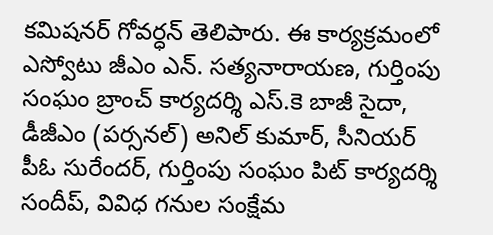కమిషనర్ గోవర్ధన్ తెలిపారు. ఈ కార్యక్రమంలో ఎస్వోటు జీఎం ఎన్. సత్యనారాయణ, గుర్తింపు సంఘం బ్రాంచ్ కార్యదర్శి ఎస్.కె బాజీ సైదా, డీజీఎం (పర్సనల్) అనిల్ కుమార్, సీనియర్ పీఓ సురేందర్, గుర్తింపు సంఘం పిట్ కార్యదర్శి సందీప్, వివిధ గనుల సంక్షేమ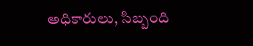అధికారులు, సిబ్బంది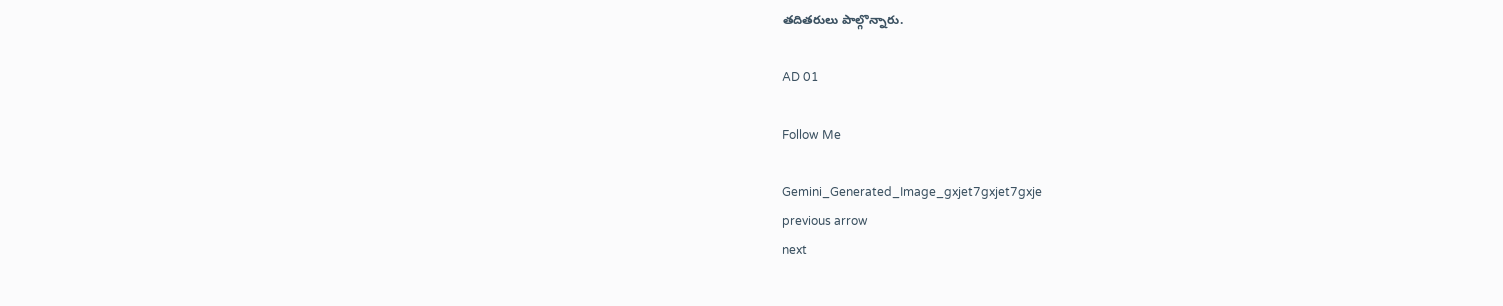తదితరులు పాల్గొన్నారు.

AD 01

Follow Me

Gemini_Generated_Image_gxjet7gxjet7gxje
previous arrow
next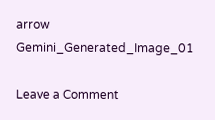arrow
Gemini_Generated_Image_01

Leave a Comment